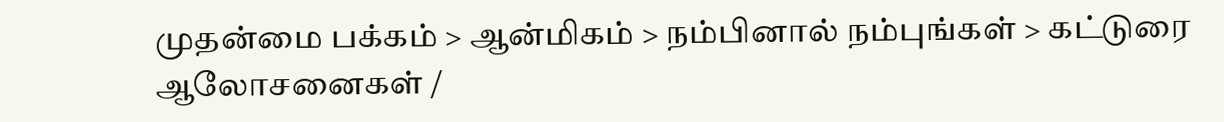முதன்மை பக்கம் > ஆன்மிகம் > நம்பினால் நம்புங்கள் > கட்டுரை
ஆலோசனைகள் /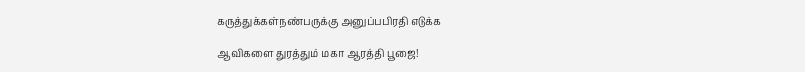கருத்துக்கள்நண்பருக்கு அனுப்பபிரதி எடுக்க

ஆவிகளை துரத்தும் மகா ஆரத்தி பூஜை!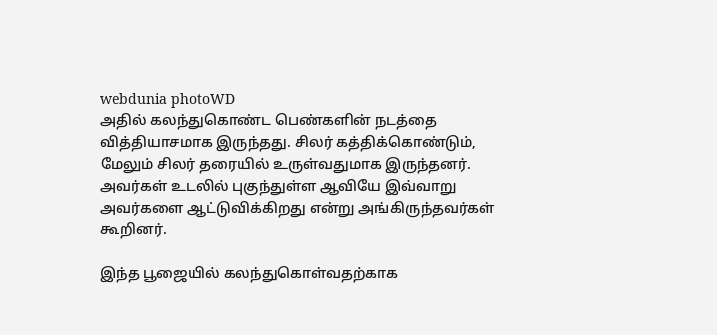webdunia photoWD
அதில் கலந்துகொண்ட பெண்களின் நடத்தை வித்தியாசமாக இருந்தது. சிலர் கத்திக்கொண்டும், மேலும் சிலர் தரையில் உருள்வதுமாக இருந்தனர். அவர்கள் உடலில் புகுந்துள்ள ஆவியே இவ்வாறு அவர்களை ஆட்டுவிக்கிறது என்று அங்கிருந்தவர்கள் கூறினர்.

இந்த பூஜையில் கலந்துகொள்வதற்காக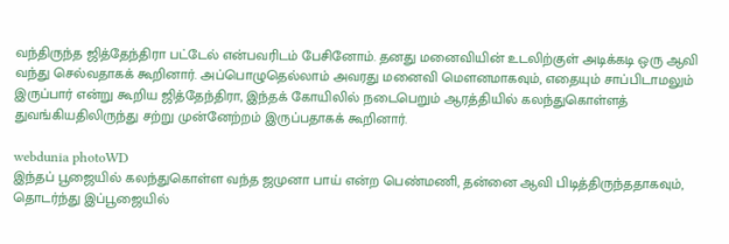வந்திருந்த ஜித்தேந்திரா பட்டேல் என்பவரிடம் பேசினோம். தனது மனைவியின் உடலிற்குள் அடிக்கடி ஒரு ஆவி வந்து செல்வதாகக் கூறினார். அப்பொழுதெல்லாம் அவரது மனைவி மெளனமாகவும், எதையும் சாப்பிடாமலும் இருப்பார் என்று கூறிய ஜித்தேந்திரா, இந்தக் கோயிலில் நடைபெறும் ஆரத்தியில் கலந்துகொள்ளத் துவங்கியதிலிருந்து சற்று முன்னேற்றம் இருப்பதாகக் கூறினார்.

webdunia photoWD
இந்தப் பூஜையில் கலந்துகொள்ள வந்த ஜமுனா பாய் என்ற பெண்மணி, தன்னை ஆவி பிடித்திருந்ததாகவும், தொடர்ந்து இப்பூஜையில்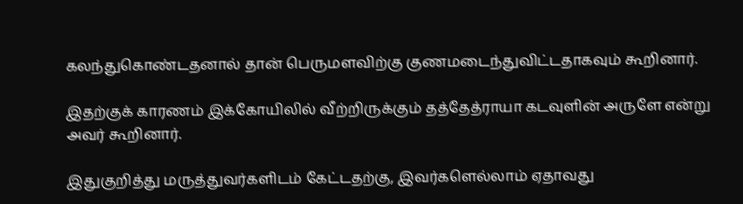கலந்துகொண்டதனால் தான் பெருமளவிற்கு குணமடைந்துவிட்டதாகவும் கூறினார்.

இதற்குக் காரணம் இக்கோயிலில் வீற்றிருக்கும் தத்தேத்ராயா கடவுளின் அருளே என்று அவர் கூறினார்.

இதுகுறித்து மருத்துவர்களிடம் கேட்டதற்கு, இவர்களெல்லாம் ஏதாவது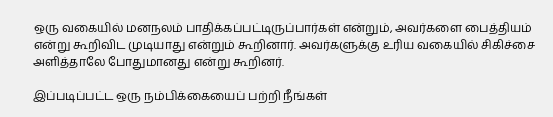ஒரு வகையில் மனநலம் பாதிக்கப்பட்டிருப்பார்கள் என்றும், அவர்களை பைத்தியம் என்று கூறிவிட முடியாது என்றும் கூறினார். அவர்களுக்கு உரிய வகையில் சிகிச்சை அளித்தாலே போதுமானது என்று கூறினர்.

இப்படிப்பட்ட ஒரு நம்பிக்கையைப் பற்றி நீங்கள்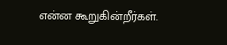என்ன கூறுகின்றீர்கள்.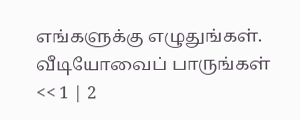எங்களுக்கு எழுதுங்கள்.
வீடியோவைப் பாருங்கள்
<< 1 | 2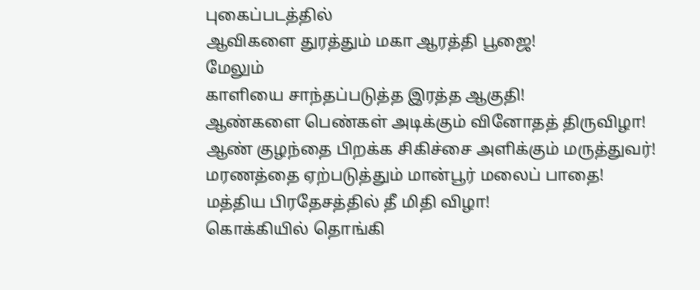புகைப்படத்தில்
ஆவிகளை துரத்தும் மகா ஆரத்தி பூஜை!
மேலும்
காளியை சாந்தப்படுத்த இரத்த ஆகுதி!
ஆண்களை பெண்கள் அடிக்கும் வினோதத் திருவிழா!
ஆண் குழந்தை பிறக்க சிகிச்சை அளிக்கும் மருத்துவர்!
மரணத்தை ஏற்படுத்தும் மான்பூர் மலைப் பாதை!
மத்திய பிரதேசத்தில் தீ மிதி விழா!
கொக்கியில் தொங்கி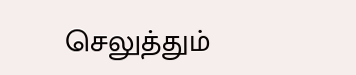செலுத்தும்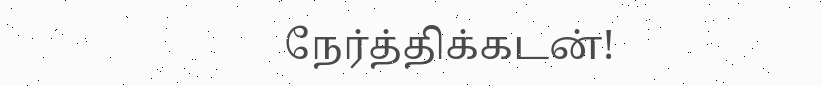நேர்த்திக்கடன்!